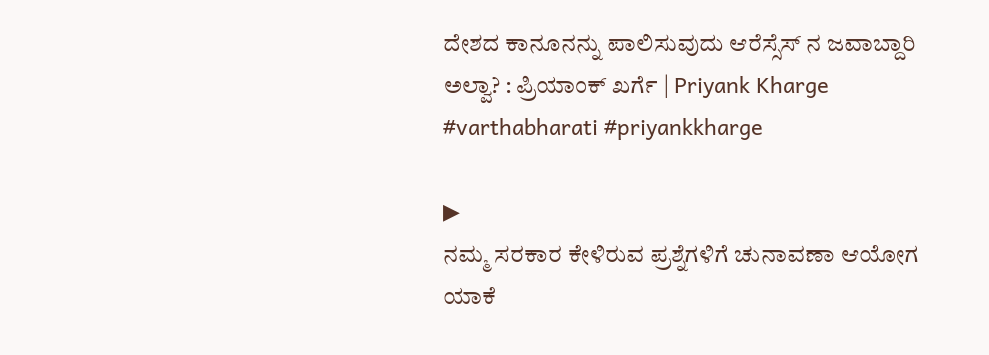ದೇಶದ ಕಾನೂನನ್ನು ಪಾಲಿಸುವುದು ಆರೆಸ್ಸೆಸ್ ನ ಜವಾಬ್ದಾರಿ ಅಲ್ವಾ? : ಪ್ರಿಯಾಂಕ್ ಖರ್ಗೆ | Priyank Kharge
#varthabharati #priyankkharge

▶
ನಮ್ಮ ಸರಕಾರ ಕೇಳಿರುವ ಪ್ರಶ್ನೆಗಳಿಗೆ ಚುನಾವಣಾ ಆಯೋಗ ಯಾಕೆ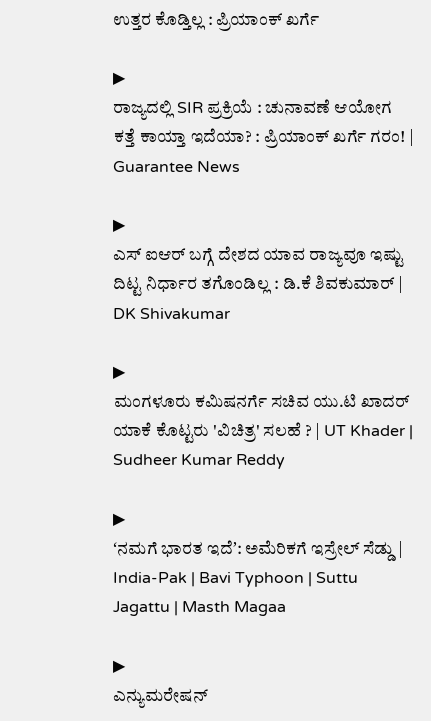ಉತ್ತರ ಕೊಡ್ತಿಲ್ಲ : ಪ್ರಿಯಾಂಕ್ ಖರ್ಗೆ

▶
ರಾಜ್ಯದಲ್ಲಿ SIR ಪ್ರಕ್ರಿಯೆ : ಚುನಾವಣೆ ಆಯೋಗ ಕತ್ತೆ ಕಾಯ್ತಾ ಇದೆಯಾ? : ಪ್ರಿಯಾಂಕ್ ಖರ್ಗೆ ಗರಂ! | Guarantee News

▶
ಎಸ್ ಐಆರ್ ಬಗ್ಗೆ ದೇಶದ ಯಾವ ರಾಜ್ಯವೂ ಇಷ್ಟು ದಿಟ್ಟ ನಿರ್ಧಾರ ತಗೊಂಡಿಲ್ಲ : ಡಿ.ಕೆ ಶಿವಕುಮಾರ್ | DK Shivakumar

▶
ಮಂಗಳೂರು ಕಮಿಷನರ್ಗೆ ಸಚಿವ ಯು.ಟಿ ಖಾದರ್ ಯಾಕೆ ಕೊಟ್ಟರು 'ವಿಚಿತ್ರ' ಸಲಹೆ ? | UT Khader | Sudheer Kumar Reddy

▶
ʻನಮಗೆ ಭಾರತ ಇದೆʼ: ಅಮೆರಿಕಗೆ ಇಸ್ರೇಲ್ ಸೆಡ್ಡು | India-Pak | Bavi Typhoon | Suttu Jagattu | Masth Magaa

▶
ಎನ್ಯುಮರೇಷನ್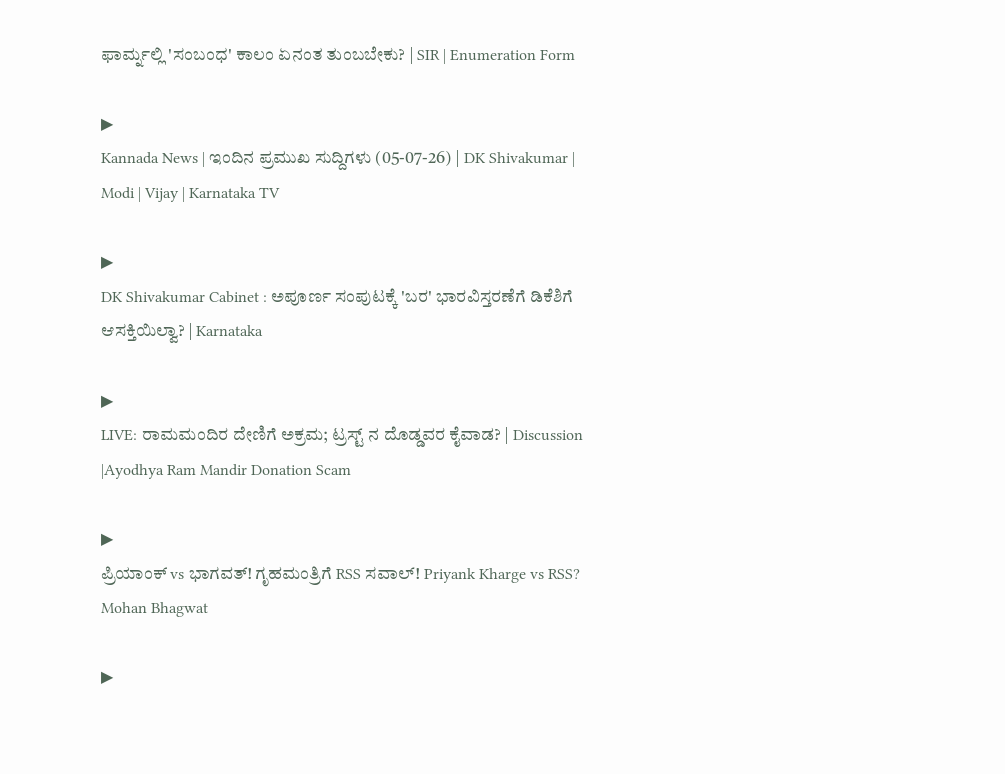ಫಾರ್ಮ್ನಲ್ಲಿ 'ಸಂಬಂಧ' ಕಾಲಂ ಏನಂತ ತುಂಬಬೇಕು? | SIR | Enumeration Form

▶
Kannada News | ಇಂದಿನ ಪ್ರಮುಖ ಸುದ್ದಿಗಳು (05-07-26) | DK Shivakumar | Modi | Vijay | Karnataka TV

▶
DK Shivakumar Cabinet : ಅಪೂರ್ಣ ಸಂಪುಟಕ್ಕೆ 'ಬರ' ಭಾರವಿಸ್ತರಣೆಗೆ ಡಿಕೆಶಿಗೆ ಆಸಕ್ತಿಯಿಲ್ವಾ? | Karnataka

▶
LIVE: ರಾಮಮಂದಿರ ದೇಣಿಗೆ ಅಕ್ರಮ; ಟ್ರಸ್ಟ್ ನ ದೊಡ್ಡವರ ಕೈವಾಡ? | Discussion |Ayodhya Ram Mandir Donation Scam

▶
ಪ್ರಿಯಾಂಕ್ vs ಭಾಗವತ್! ಗೃಹಮಂತ್ರಿಗೆ RSS ಸವಾಲ್! Priyank Kharge vs RSS? Mohan Bhagwat

▶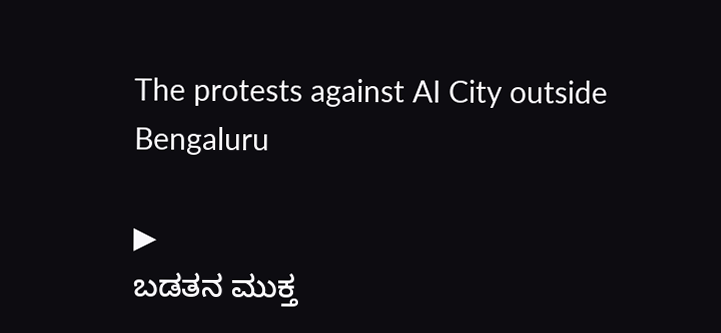The protests against AI City outside Bengaluru

▶
ಬಡತನ ಮುಕ್ತ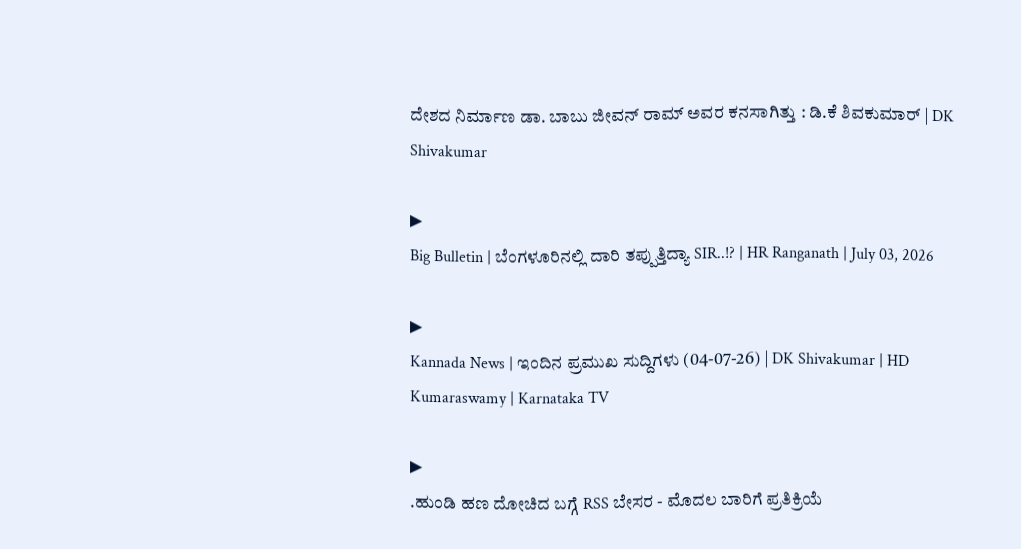ದೇಶದ ನಿರ್ಮಾಣ ಡಾ. ಬಾಬು ಜೀವನ್ ರಾಮ್ ಅವರ ಕನಸಾಗಿತ್ತು : ಡಿ.ಕೆ ಶಿವಕುಮಾರ್ | DK Shivakumar

▶
Big Bulletin | ಬೆಂಗಳೂರಿನಲ್ಲಿ ದಾರಿ ತಪ್ಪುತ್ತಿದ್ಯಾ SIR..!? | HR Ranganath | July 03, 2026

▶
Kannada News | ಇಂದಿನ ಪ್ರಮುಖ ಸುದ್ದಿಗಳು (04-07-26) | DK Shivakumar | HD Kumaraswamy | Karnataka TV

▶
.ಹುಂಡಿ ಹಣ ದೋಚಿದ ಬಗ್ಗೆ RSS ಬೇಸರ - ಮೊದಲ ಬಾರಿಗೆ ಪ್ರತಿಕ್ರಿಯೆ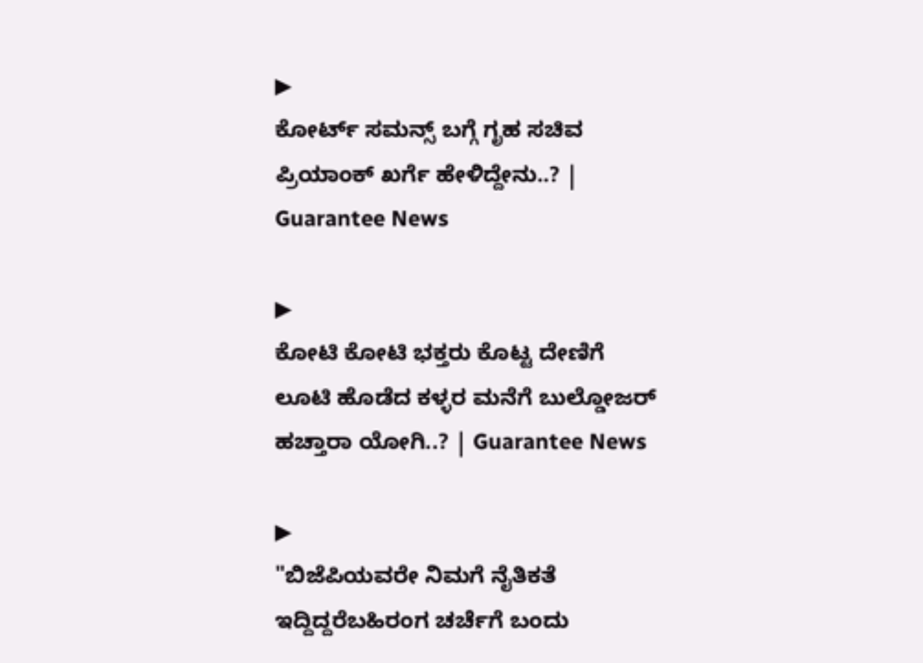▶
ಕೋರ್ಟ್ ಸಮನ್ಸ್ ಬಗ್ಗೆ ಗೃಹ ಸಚಿವ ಪ್ರಿಯಾಂಕ್ ಖರ್ಗೆ ಹೇಳಿದ್ದೇನು..? | Guarantee News

▶
ಕೋಟಿ ಕೋಟಿ ಭಕ್ತರು ಕೊಟ್ಟ ದೇಣಿಗೆ ಲೂಟಿ ಹೊಡೆದ ಕಳ್ಳರ ಮನೆಗೆ ಬುಲ್ಡೋಜರ್ ಹಚ್ತಾರಾ ಯೋಗಿ..? | Guarantee News

▶
"ಬಿಜೆಪಿಯವರೇ ನಿಮಗೆ ನೈತಿಕತೆ ಇದ್ದಿದ್ದರೆಬಹಿರಂಗ ಚರ್ಚೆಗೆ ಬಂದು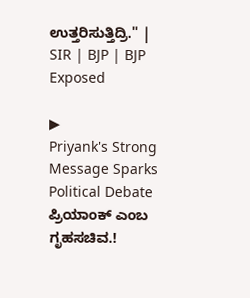ಉತ್ತರಿಸುತ್ತಿದ್ರಿ." | SIR | BJP | BJP Exposed

▶
Priyank's Strong Message Sparks Political Debate ಪ್ರಿಯಾಂಕ್ ಎಂಬ ಗೃಹಸಚಿವ.!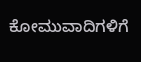ಕೋಮುವಾದಿಗಳಿಗೆ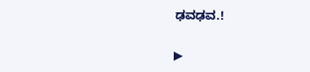ಢವಢವ.!

▶